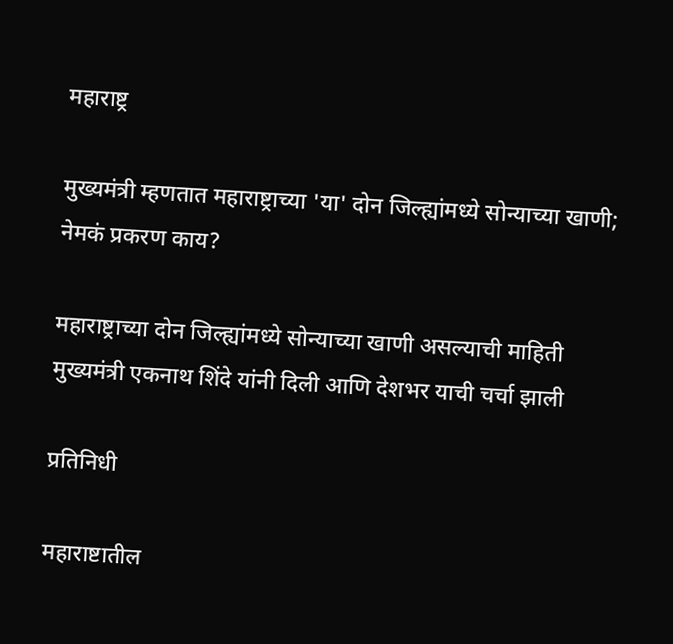महाराष्ट्र

मुख्यमंत्री म्हणतात महाराष्ट्राच्या 'या' दोन जिल्ह्यांमध्ये सोन्याच्या खाणी; नेमकं प्रकरण काय?

महाराष्ट्राच्या दोन जिल्ह्यांमध्ये सोन्याच्या खाणी असल्याची माहिती मुख्यमंत्री एकनाथ शिंदे यांनी दिली आणि देशभर याची चर्चा झाली

प्रतिनिधी

महाराष्टातील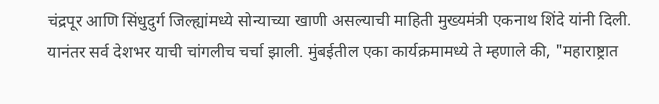चंद्रपूर आणि सिंधुदुर्ग जिल्ह्यांमध्ये सोन्याच्या खाणी असल्याची माहिती मुख्यमंत्री एकनाथ शिंदे यांनी दिली. यानंतर सर्व देशभर याची चांगलीच चर्चा झाली. मुंबईतील एका कार्यक्रमामध्ये ते म्हणाले की, "महाराष्ट्रात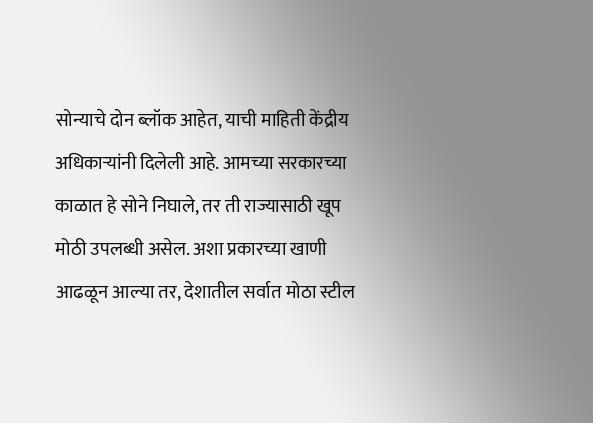सोन्याचे दोन ब्लॉक आहेत, याची माहिती केंद्रीय अधिकाऱ्यांनी दिलेली आहे. आमच्या सरकारच्या काळात हे सोने निघाले, तर ती राज्यासाठी खूप मोठी उपलब्धी असेल. अशा प्रकारच्या खाणी आढळून आल्या तर, देशातील सर्वात मोठा स्टील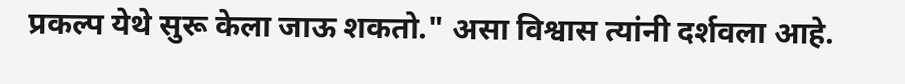प्रकल्प येथे सुरू केला जाऊ शकतो." असा विश्वास त्यांनी दर्शवला आहे.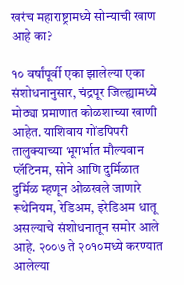खरंच महाराष्ट्रामध्ये सोन्याची खाण आहे का?

१० वर्षांपूर्वी एका झालेल्या एका संशोधनानुसार, चंद्रपूर जिल्ह्यामध्ये मोठ्या प्रमाणात कोळशाच्या खाणी आहेत. याशिवाय गोंडपिपरी तालुक्याच्या भूगर्भात मौल्यवान प्लॅटिनम, सोने आणि दुर्मिळात दुर्मिळ म्हणून ओळखले जाणारे रूथेनियम, रेडिअम, इरेडिअम धातू असल्याचे संशोधनातून समोर आले आहे. २००७ ते २०१०मध्ये करण्यात आलेल्या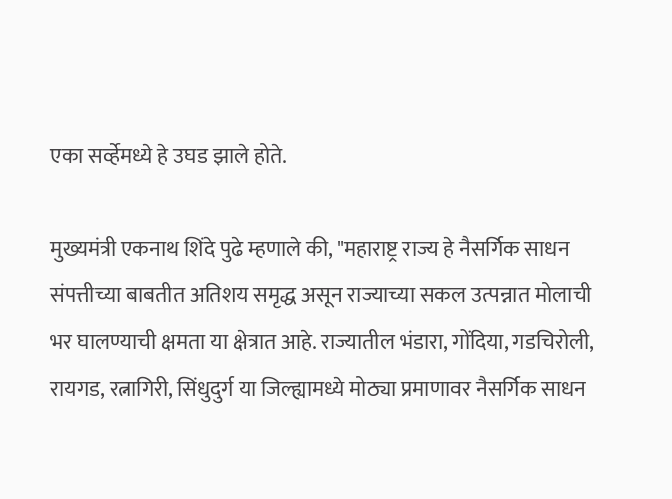एका सर्व्हेमध्ये हे उघड झाले होते.

मुख्यमंत्री एकनाथ शिंदे पुढे म्हणाले की, "महाराष्ट्र राज्य हे नैसर्गिक साधन संपत्तीच्या बाबतीत अतिशय समृद्ध असून राज्याच्या सकल उत्पन्नात मोलाची भर घालण्याची क्षमता या क्षेत्रात आहे. राज्यातील भंडारा, गोंदिया, गडचिरोली, रायगड, रत्नागिरी, सिंधुदुर्ग या जिल्ह्यामध्ये मोठ्या प्रमाणावर नैसर्गिक साधन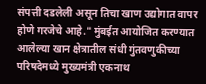संपत्ती दडलेली असून तिचा खाण उद्योगात वापर होणे गरजेचे आहे." मुंबईत आयोजित करण्यात आलेल्या खान क्षेत्रातील संधी गुंतवणुकीच्या परिषदेमध्ये मुख्यमंत्री एकनाथ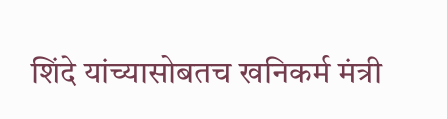शिंदे यांच्यासोबतच खनिकर्म मंत्री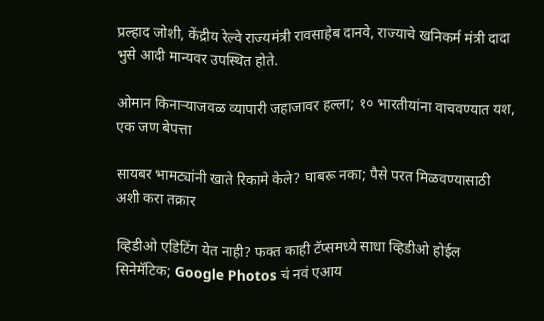प्रल्हाद जोशी, केंद्रीय रेल्वे राज्यमंत्री रावसाहेब दानवे, राज्याचे खनिकर्म मंत्री दादा भुसे आदी मान्यवर उपस्थित होते.

ओमान किनाऱ्याजवळ व्यापारी जहाजावर हल्ला; १० भारतीयांना वाचवण्यात यश, एक जण बेपत्ता

सायबर भामट्यांनी खाते रिकामे केले? घाबरू नका; पैसे परत मिळवण्यासाठी अशी करा तक्रार

व्हिडीओ एडिटिंग येत नाही? फक्त काही टॅप्समध्ये साधा व्हिडीओ होईल सिनेमॅटिक; Google Photos चं नवं एआय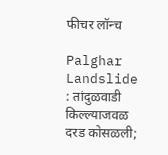फीचर लॉन्च

Palghar Landslide : तांदुळवाडी किल्ल्याजवळ दरड कोसळली;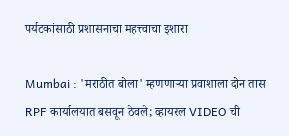पर्यटकांसाठी प्रशासनाचा महत्त्वाचा इशारा

Mumbai : 'मराठीत बोला' म्हणणाऱ्या प्रवाशाला दोन तास RPF कार्यालयात बसवून ठेवले; व्हायरल VIDEO ची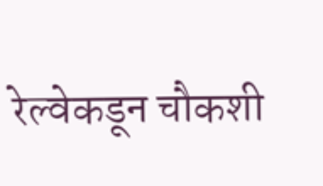रेल्वेकडून चौकशी